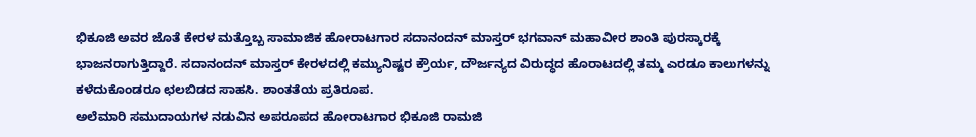ಭಿಕೂಜಿ ಅವರ ಜೊತೆ ಕೇರಳ ಮತ್ತೊಬ್ಬ ಸಾಮಾಜಿಕ ಹೋರಾಟಗಾರ ಸದಾನಂದನ್ ಮಾಸ್ತರ್ ಭಗವಾನ್ ಮಹಾವೀರ ಶಾಂತಿ ಪುರಸ್ಕಾರಕ್ಕೆ ಭಾಜನರಾಗುತ್ತಿದ್ದಾರೆ. ಸದಾನಂದನ್ ಮಾಸ್ತರ್ ಕೇರಳದಲ್ಲಿ ಕಮ್ಯುನಿಷ್ಟರ ಕ್ರೌರ್ಯ, ದೌರ್ಜನ್ಯದ ವಿರುದ್ಧದ ಹೊರಾಟದಲ್ಲಿ ತಮ್ಮ ಎರಡೂ ಕಾಲುಗಳನ್ನು ಕಳೆದುಕೊಂಡರೂ ಛಲಬಿಡದ ಸಾಹಸಿ. ಶಾಂತತೆಯ ಪ್ರತಿರೂಪ.
ಅಲೆಮಾರಿ ಸಮುದಾಯಗಳ ನಡುವಿನ ಅಪರೂಪದ ಹೋರಾಟಗಾರ ಭಿಕೂಜಿ ರಾಮಜಿ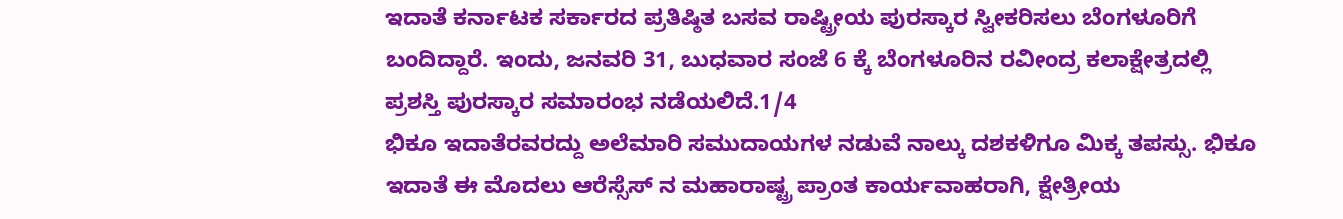ಇದಾತೆ ಕರ್ನಾಟಕ ಸರ್ಕಾರದ ಪ್ರತಿಷ್ಠಿತ ಬಸವ ರಾಷ್ಟ್ರೀಯ ಪುರಸ್ಕಾರ ಸ್ವೀಕರಿಸಲು ಬೆಂಗಳೂರಿಗೆ ಬಂದಿದ್ದಾರೆ. ಇಂದು, ಜನವರಿ 31, ಬುಧವಾರ ಸಂಜೆ 6 ಕ್ಕೆ ಬೆಂಗಳೂರಿನ ರವೀಂದ್ರ ಕಲಾಕ್ಷೇತ್ರದಲ್ಲಿ ಪ್ರಶಸ್ತಿ ಪುರಸ್ಕಾರ ಸಮಾರಂಭ ನಡೆಯಲಿದೆ.1/4
ಭಿಕೂ ಇದಾತೆರವರದ್ದು ಅಲೆಮಾರಿ ಸಮುದಾಯಗಳ ನಡುವೆ ನಾಲ್ಕು ದಶಕಳಿಗೂ ಮಿಕ್ಕ ತಪಸ್ಸು. ಭಿಕೂ ಇದಾತೆ ಈ ಮೊದಲು ಆರೆಸ್ಸೆಸ್ ನ ಮಹಾರಾಷ್ಟ್ರ ಪ್ರಾಂತ ಕಾರ್ಯವಾಹರಾಗಿ, ಕ್ಷೇತ್ರೀಯ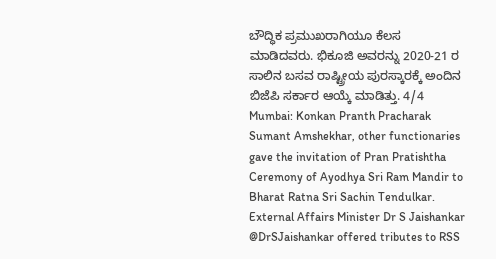ಬೌದ್ಧಿಕ ಪ್ರಮುಖರಾಗಿಯೂ ಕೆಲಸ ಮಾಡಿದವರು. ಭಿಕೂಜಿ ಅವರನ್ನು 2020-21 ರ ಸಾಲಿನ ಬಸವ ರಾಷ್ಟ್ರೀಯ ಪುರಸ್ಕಾರಕ್ಕೆ ಅಂದಿನ ಬಿಜೆಪಿ ಸರ್ಕಾರ ಆಯ್ಕೆ ಮಾಡಿತ್ತು. 4/4
Mumbai: Konkan Pranth Pracharak Sumant Amshekhar, other functionaries gave the invitation of Pran Pratishtha Ceremony of Ayodhya Sri Ram Mandir to Bharat Ratna Sri Sachin Tendulkar.
External Affairs Minister Dr S Jaishankar @DrSJaishankar offered tributes to RSS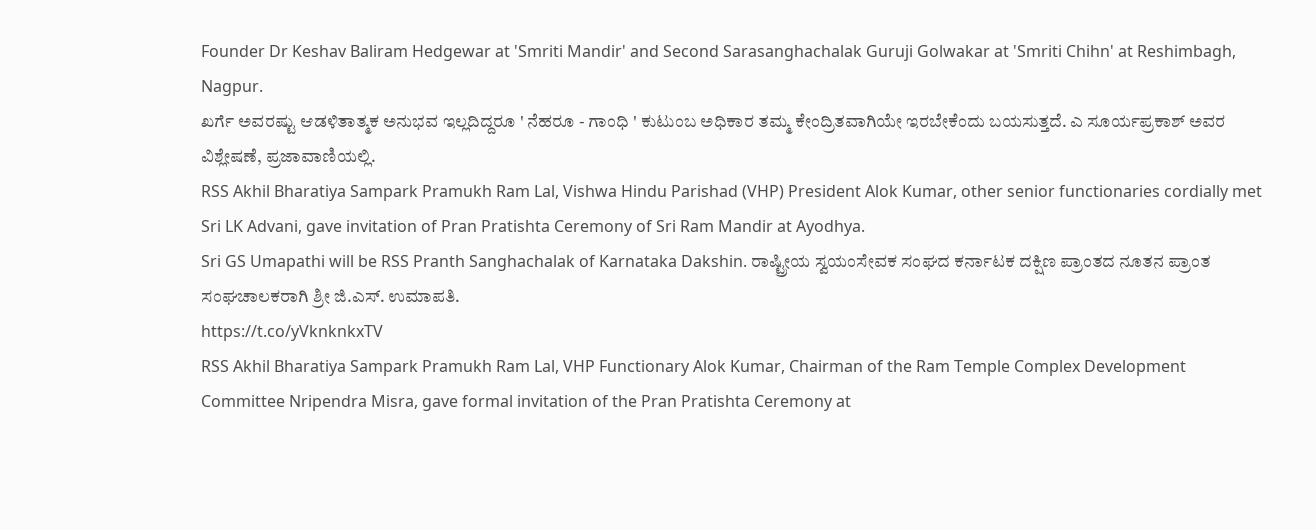Founder Dr Keshav Baliram Hedgewar at 'Smriti Mandir' and Second Sarasanghachalak Guruji Golwakar at 'Smriti Chihn' at Reshimbagh, Nagpur.
ಖರ್ಗೆ ಅವರಷ್ಟು ಆಡಳಿತಾತ್ಮಕ ಅನುಭವ ಇಲ್ಲದಿದ್ದರೂ ' ನೆಹರೂ - ಗಾಂಧಿ ' ಕುಟುಂಬ ಅಧಿಕಾರ ತಮ್ಮ ಕೇಂದ್ರಿತವಾಗಿಯೇ ಇರಬೇಕೆಂದು ಬಯಸುತ್ತದೆ. ಎ ಸೂರ್ಯಪ್ರಕಾಶ್ ಅವರ ವಿಶ್ಲೇಷಣೆ, ಪ್ರಜಾವಾಣಿಯಲ್ಲಿ.
RSS Akhil Bharatiya Sampark Pramukh Ram Lal, Vishwa Hindu Parishad (VHP) President Alok Kumar, other senior functionaries cordially met Sri LK Advani, gave invitation of Pran Pratishta Ceremony of Sri Ram Mandir at Ayodhya.
Sri GS Umapathi will be RSS Pranth Sanghachalak of Karnataka Dakshin. ರಾಷ್ಟ್ರೀಯ ಸ್ವಯಂಸೇವಕ ಸಂಘದ ಕರ್ನಾಟಕ ದಕ್ಷಿಣ ಪ್ರಾಂತದ ನೂತನ ಪ್ರಾಂತ ಸಂಘಚಾಲಕರಾಗಿ ಶ್ರೀ ಜಿ.ಎಸ್. ಉಮಾಪತಿ.
https://t.co/yVknknkxTV
RSS Akhil Bharatiya Sampark Pramukh Ram Lal, VHP Functionary Alok Kumar, Chairman of the Ram Temple Complex Development Committee Nripendra Misra, gave formal invitation of the Pran Pratishta Ceremony at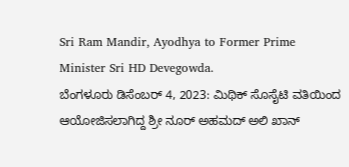Sri Ram Mandir, Ayodhya to Former Prime Minister Sri HD Devegowda.
ಬೆಂಗಳೂರು ಡಿಸೆಂಬರ್ 4, 2023: ಮಿಥಿಕ್ ಸೊಸೈಟಿ ವತಿಯಿಂದ ಆಯೋಜಿಸಲಾಗಿದ್ದ ಶ್ರೀ ನೂರ್ ಅಹಮದ್ ಅಲಿ ಖಾನ್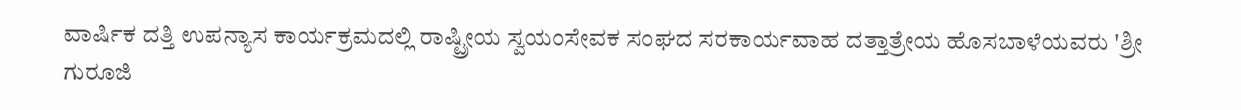ವಾರ್ಷಿಕ ದತ್ತಿ ಉಪನ್ಯಾಸ ಕಾರ್ಯಕ್ರಮದಲ್ಲಿ ರಾಷ್ಟ್ರೀಯ ಸ್ವಯಂಸೇವಕ ಸಂಘದ ಸರಕಾರ್ಯವಾಹ ದತ್ತಾತ್ರೇಯ ಹೊಸಬಾಳೆಯವರು 'ಶ್ರೀ ಗುರೂಜಿ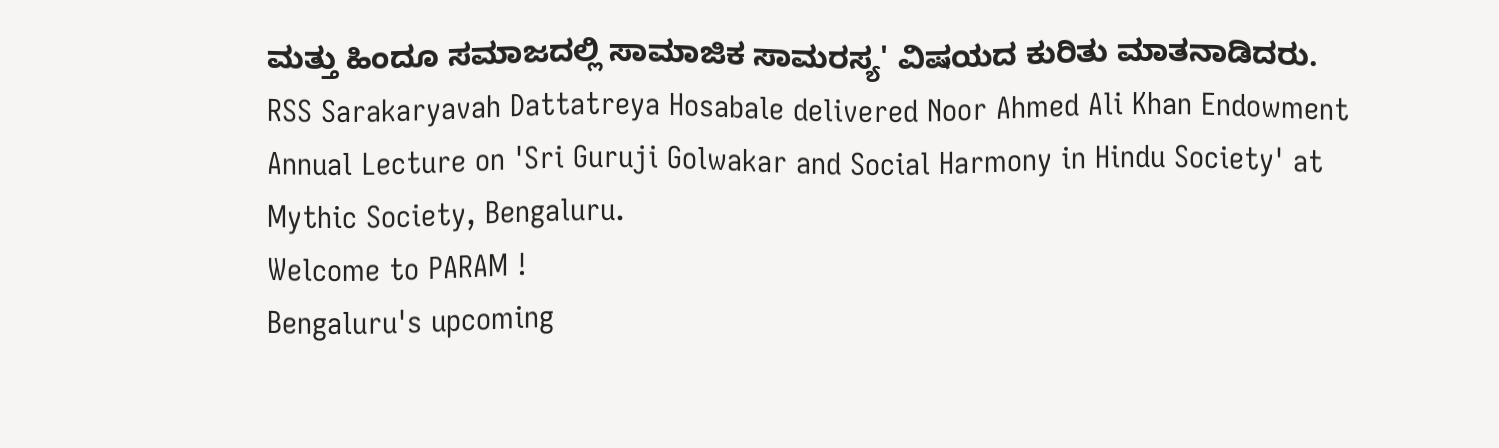ಮತ್ತು ಹಿಂದೂ ಸಮಾಜದಲ್ಲಿ ಸಾಮಾಜಿಕ ಸಾಮರಸ್ಯ' ವಿಷಯದ ಕುರಿತು ಮಾತನಾಡಿದರು.
RSS Sarakaryavah Dattatreya Hosabale delivered Noor Ahmed Ali Khan Endowment Annual Lecture on 'Sri Guruji Golwakar and Social Harmony in Hindu Society' at Mythic Society, Bengaluru.
Welcome to PARAM !
Bengaluru's upcoming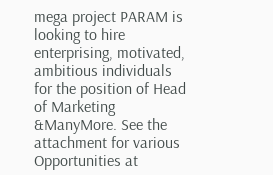mega project PARAM is looking to hire enterprising, motivated, ambitious individuals for the position of Head of Marketing &ManyMore. See the attachment for various Opportunities at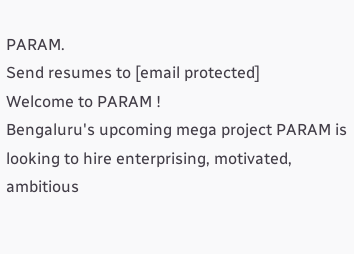PARAM.
Send resumes to [email protected]
Welcome to PARAM !
Bengaluru's upcoming mega project PARAM is looking to hire enterprising, motivated, ambitious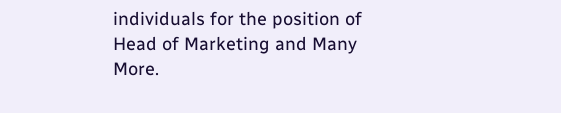individuals for the position of Head of Marketing and Many More.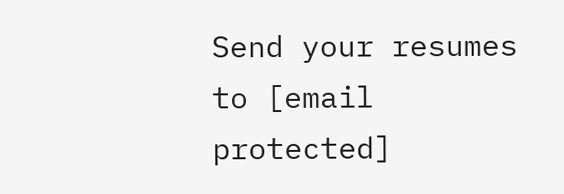Send your resumes to [email protected]